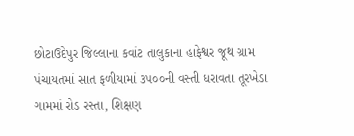છોટાઉદેપુર જિલ્લાના કવાંટ તાલુકાના હાફેશ્વર જૂથ ગ્રામ પંચાયતમાં સાત ફળીયામાં ૩૫૦૦ની વસ્તી ધરાવતા તૂરખેડા ગામમાં રોડ રસ્તા, શિક્ષણ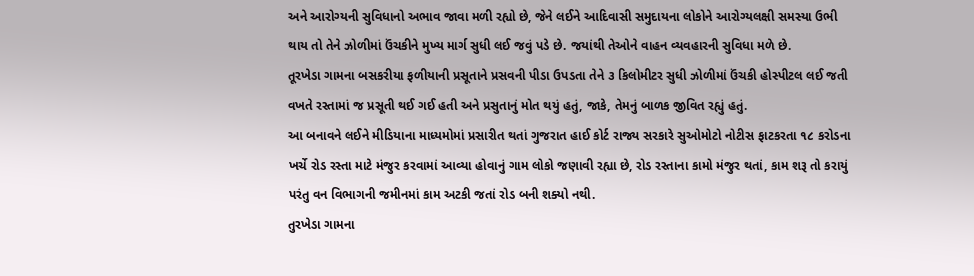અને આરોગ્યની સુવિધાનો અભાવ જાવા મળી રહ્યો છે, જેને લઈને આદિવાસી સમુદાયના લોકોને આરોગ્યલક્ષી સમસ્યા ઉભી થાય તો તેને ઝોળીમાં ઉંચકીને મુખ્ય માર્ગ સુધી લઈ જવું પડે છે. જયાંથી તેઓને વાહન વ્યવહારની સુવિધા મળે છે.
તૂરખેડા ગામના બસકરીયા ફળીયાની પ્રસૂતાને પ્રસવની પીડા ઉપડતા તેને ૩ કિલોમીટર સુધી ઝોળીમાં ઉંચકી હોસ્પીટલ લઈ જતી વખતે રસ્તામાં જ પ્રસૂતી થઈ ગઈ હતી અને પ્રસુતાનું મોત થયું હતું, જાકે, તેમનું બાળક જીવિત રહ્યું હતું.
આ બનાવને લઈને મીડિયાના માધ્યમોમાં પ્રસારીત થતાં ગુજરાત હાઈ કોર્ટ રાજ્ય સરકારે સુઓમોટો નોટીસ ફાટકરતા ૧૮ કરોડના ખર્ચે રોડ રસ્તા માટે મંજુર કરવામાં આવ્યા હોવાનું ગામ લોકો જણાવી રહ્યા છે, રોડ રસ્તાના કામો મંજુર થતાં, કામ શરૂ તો કરાયું પરંતુ વન વિભાગની જમીનમાં કામ અટકી જતાં રોડ બની શક્યો નથી.
તુરખેડા ગામના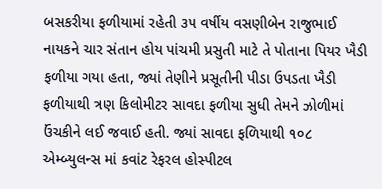બસકરીયા ફળીયામાં રહેતી ૩૫ વર્ષીય વસણીબેન રાજુભાઈ નાયકને ચાર સંતાન હોય પાંચમી પ્રસુતી માટે તે પોતાના પિયર ખૈડી ફળીયા ગયા હતા, જ્યાં તેણીને પ્રસૂતીની પીડા ઉપડતા ખૈડી ફળીયાથી ત્રણ કિલોમીટર સાવદા ફળીયા સુધી તેમને ઝોળીમાં ઉંચકીને લઈ જવાઈ હતી. જ્યાં સાવદા ફળિયાથી ૧૦૮ એમ્બ્યુલન્સ માં કવાંટ રેફરલ હોસ્પીટલ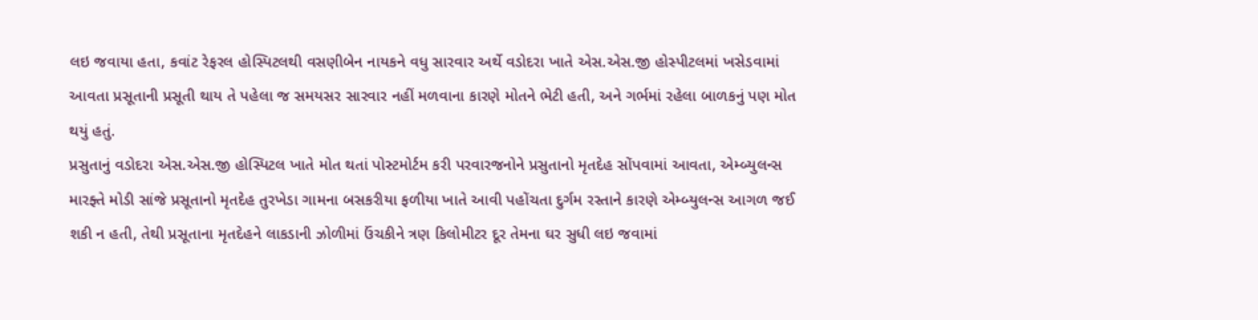લઇ જવાયા હતા, કવાંટ રેફરલ હોસ્પિટલથી વસણીબેન નાયકને વધુ સારવાર અર્થે વડોદરા ખાતે એસ.એસ.જી હોસ્પીટલમાં ખસેડવામાં આવતા પ્રસૂતાની પ્રસૂતી થાય તે પહેલા જ સમયસર સારવાર નહીં મળવાના કારણે મોતને ભેટી હતી, અને ગર્ભમાં રહેલા બાળકનું પણ મોત થયું હતું.
પ્રસુતાનું વડોદરા એસ.એસ.જી હોસ્પિટલ ખાતે મોત થતાં પોસ્ટમોર્ટમ કરી પરવારજનોને પ્રસુતાનો મૃતદેહ સોંપવામાં આવતા, એમ્બ્યુલન્સ મારફ્તે મોડી સાંજે પ્રસૂતાનો મૃતદેહ તુરખેડા ગામના બસકરીયા ફળીયા ખાતે આવી પહોંચતા દુર્ગમ રસ્તાને કારણે એમ્બ્યુલન્સ આગળ જઈ શકી ન હતી, તેથી પ્રસૂતાના મૃતદેહને લાકડાની ઝોળીમાં ઉંચકીને ત્રણ કિલોમીટર દૂર તેમના ઘર સુધી લઇ જવામાં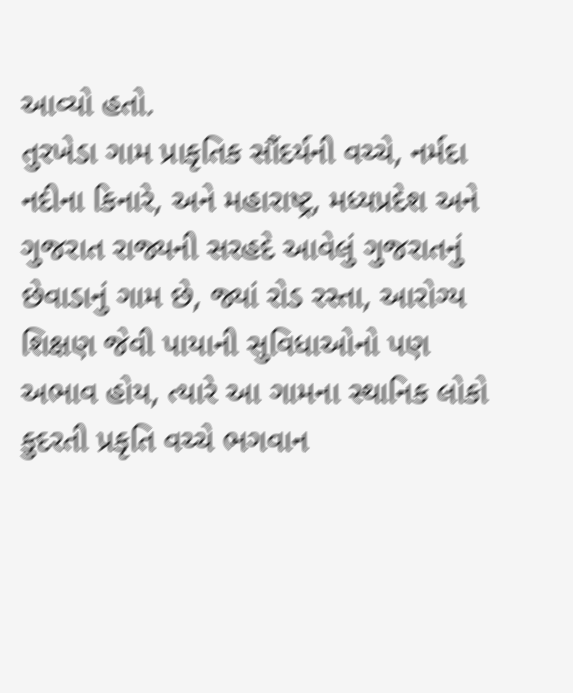આવ્યો હતો.
તુરખેડા ગામ પ્રાકૃતિક સૌંદર્યની વચ્ચે, નર્મદા નદીના કિનારે, અને મહારાષ્ટ્ર, મધ્યપ્રદેશ અને ગુજરાત રાજ્યની સરહદે આવેલું ગુજરાતનું છેવાડાનું ગામ છે, જ્યાં રોડ રસ્તા, આરોગ્ય શિક્ષણ જેવી પાયાની સુવિધાઓનો પણ અભાવ હોય, ત્યારે આ ગામના સ્થાનિક લોકો કુદરતી પ્રકૃતિ વચ્ચે ભગવાન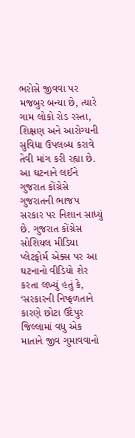ભરોસે જીવવા પર મજબુર બન્યા છે, ત્યારે ગામ લોકો રોડ રસ્તા, શિક્ષણ અને આરોગ્યની સુવિધા ઉપલબ્ધ કરાવે તેવી માંગ કરી રહ્યા છે.
આ ઘટનાને લઈને ગુજરાત કોંગ્રેસે ગુજરાતની ભાજપ સરકાર પર નિશાન સાધ્યું છે. ગુજરાત કોંગ્રેસ સોશિયલ મીડિયા પ્લેટફોર્મ એક્સ પર આ ઘટનાનો વીડિયો શેર કરતા લખ્યું હતું કે, ‘સરકારની નિષ્ફળતાને કારણે છોટા ઉદેપુર જિલ્લામાં વધુ એક માતાને જીવ ગુમાવવાનો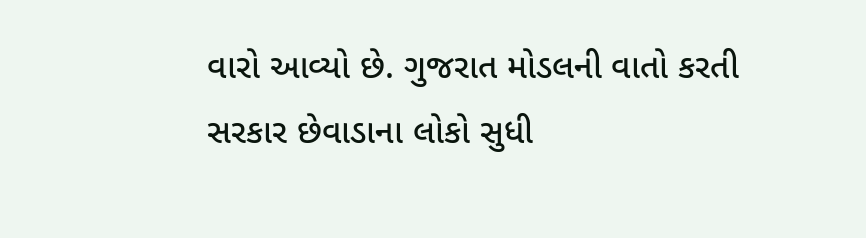વારો આવ્યો છે. ગુજરાત મોડલની વાતો કરતી સરકાર છેવાડાના લોકો સુધી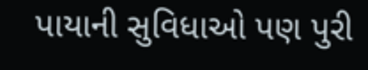પાયાની સુવિધાઓ પણ પુરી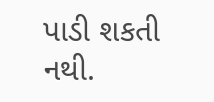પાડી શકતી નથી.